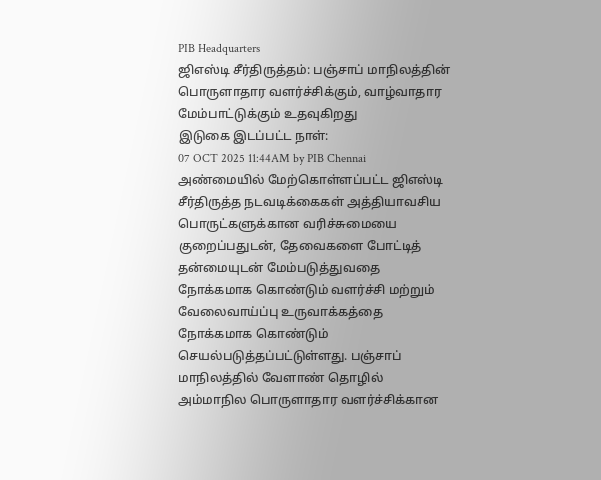PIB Headquarters
ஜிஎஸ்டி சீர்திருத்தம்: பஞ்சாப் மாநிலத்தின் பொருளாதார வளர்ச்சிக்கும், வாழ்வாதார மேம்பாட்டுக்கும் உதவுகிறது
இடுகை இடப்பட்ட நாள்:
07 OCT 2025 11:44AM by PIB Chennai
அண்மையில் மேற்கொள்ளப்பட்ட ஜிஎஸ்டி சீர்திருத்த நடவடிக்கைகள் அத்தியாவசிய பொருட்களுக்கான வரிச்சுமையை குறைப்பதுடன், தேவைகளை போட்டித் தன்மையுடன் மேம்படுத்துவதை நோக்கமாக கொண்டும் வளர்ச்சி மற்றும் வேலைவாய்ப்பு உருவாக்கத்தை நோக்கமாக கொண்டும் செயல்படுத்தப்பட்டுள்ளது. பஞ்சாப் மாநிலத்தில் வேளாண் தொழில் அம்மாநில பொருளாதார வளர்ச்சிக்கான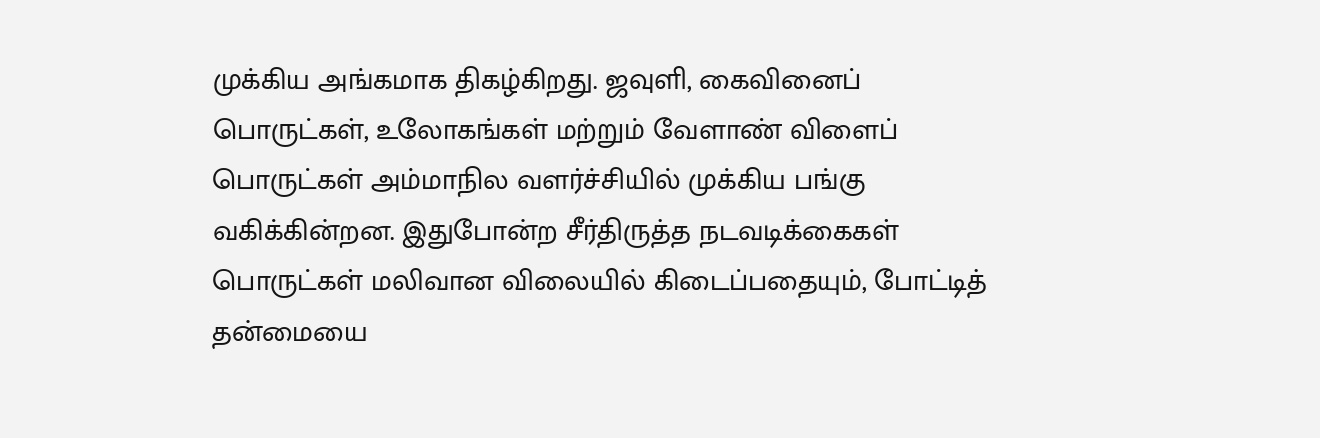முக்கிய அங்கமாக திகழ்கிறது. ஜவுளி, கைவினைப் பொருட்கள், உலோகங்கள் மற்றும் வேளாண் விளைப் பொருட்கள் அம்மாநில வளர்ச்சியில் முக்கிய பங்கு வகிக்கின்றன. இதுபோன்ற சீர்திருத்த நடவடிக்கைகள் பொருட்கள் மலிவான விலையில் கிடைப்பதையும், போட்டித் தன்மையை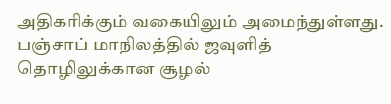அதிகரிக்கும் வகையிலும் அமைந்துள்ளது.
பஞ்சாப் மாநிலத்தில் ஜவுளித் தொழிலுக்கான சூழல்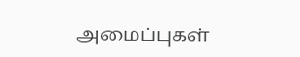அமைப்புகள்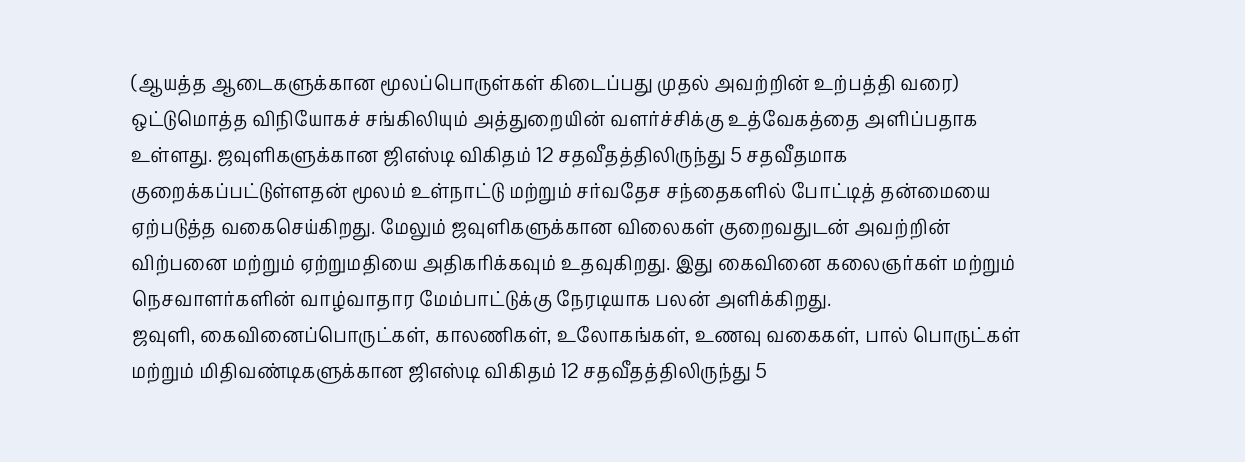(ஆயத்த ஆடைகளுக்கான மூலப்பொருள்கள் கிடைப்பது முதல் அவற்றின் உற்பத்தி வரை) ஒட்டுமொத்த விநியோகச் சங்கிலியும் அத்துறையின் வளர்ச்சிக்கு உத்வேகத்தை அளிப்பதாக உள்ளது. ஜவுளிகளுக்கான ஜிஎஸ்டி விகிதம் 12 சதவீதத்திலிருந்து 5 சதவீதமாக குறைக்கப்பட்டுள்ளதன் மூலம் உள்நாட்டு மற்றும் சர்வதேச சந்தைகளில் போட்டித் தன்மையை ஏற்படுத்த வகைசெய்கிறது. மேலும் ஜவுளிகளுக்கான விலைகள் குறைவதுடன் அவற்றின் விற்பனை மற்றும் ஏற்றுமதியை அதிகரிக்கவும் உதவுகிறது. இது கைவினை கலைஞர்கள் மற்றும் நெசவாளர்களின் வாழ்வாதார மேம்பாட்டுக்கு நேரடியாக பலன் அளிக்கிறது.
ஜவுளி, கைவினைப்பொருட்கள், காலணிகள், உலோகங்கள், உணவு வகைகள், பால் பொருட்கள் மற்றும் மிதிவண்டிகளுக்கான ஜிஎஸ்டி விகிதம் 12 சதவீதத்திலிருந்து 5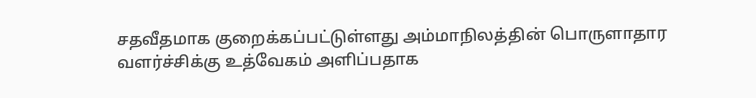சதவீதமாக குறைக்கப்பட்டுள்ளது அம்மாநிலத்தின் பொருளாதார வளர்ச்சிக்கு உத்வேகம் அளிப்பதாக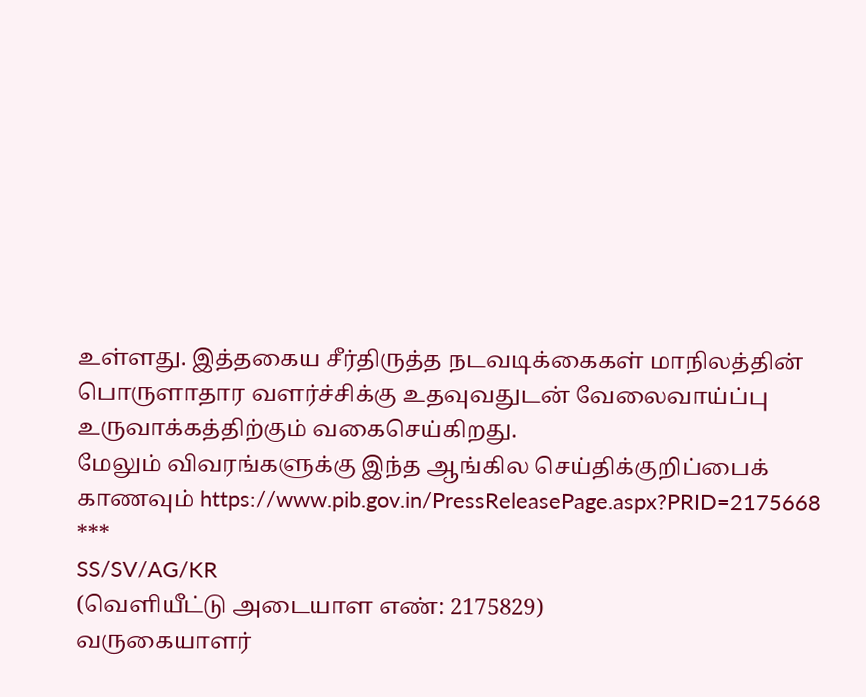உள்ளது. இத்தகைய சீர்திருத்த நடவடிக்கைகள் மாநிலத்தின் பொருளாதார வளர்ச்சிக்கு உதவுவதுடன் வேலைவாய்ப்பு உருவாக்கத்திற்கும் வகைசெய்கிறது.
மேலும் விவரங்களுக்கு இந்த ஆங்கில செய்திக்குறிப்பைக் காணவும் https://www.pib.gov.in/PressReleasePage.aspx?PRID=2175668
***
SS/SV/AG/KR
(வெளியீட்டு அடையாள எண்: 2175829)
வருகையாளர்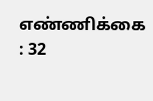எண்ணிக்கை : 32